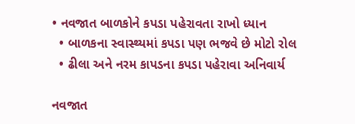• નવજાત બાળકોને કપડા પહેરાવતા રાખો ધ્યાન
  • બાળકના સ્વાસ્થ્યમાં કપડા પણ ભજવે છે મોટો રોલ
  • ઢીલા અને નરમ કાપડના કપડા પહેરાવા અનિવાર્ય

નવજાત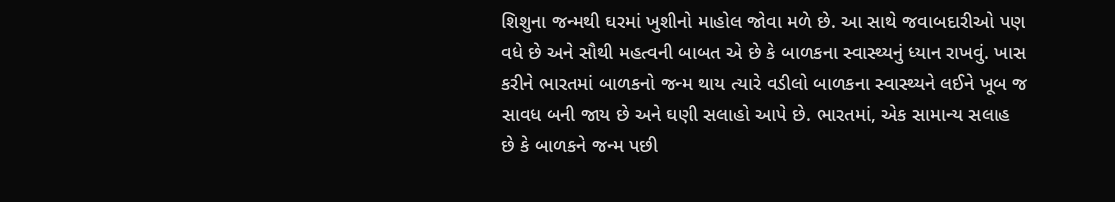શિશુના જન્મથી ઘરમાં ખુશીનો માહોલ જોવા મળે છે. આ સાથે જવાબદારીઓ પણ વધે છે અને સૌથી મહત્વની બાબત એ છે કે બાળકના સ્વાસ્થ્યનું ધ્યાન રાખવું. ખાસ કરીને ભારતમાં બાળકનો જન્મ થાય ત્યારે વડીલો બાળકના સ્વાસ્થ્યને લઈને ખૂબ જ સાવધ બની જાય છે અને ઘણી સલાહો આપે છે. ભારતમાં, એક સામાન્ય સલાહ છે કે બાળકને જન્મ પછી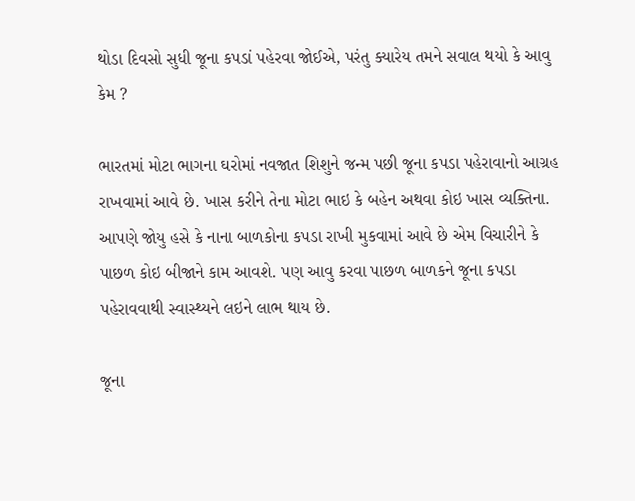થોડા દિવસો સુધી જૂના કપડાં પહેરવા જોઈએ, પરંતુ ક્યારેય તમને સવાલ થયો કે આવુ કેમ ?

ભારતમાં મોટા ભાગના ઘરોમાં નવજાત શિશુને જન્મ પછી જૂના કપડા પહેરાવાનો આગ્રહ રાખવામાં આવે છે. ખાસ કરીને તેના મોટા ભાઇ કે બહેન અથવા કોઇ ખાસ વ્યક્તિના. આપણે જોયુ હસે કે નાના બાળકોના કપડા રાખી મુકવામાં આવે છે એમ વિચારીને કે પાછળ કોઇ બીજાને કામ આવશે. પણ આવુ કરવા પાછળ બાળકને જૂના કપડા પહેરાવવાથી સ્વાસ્થ્યને લઇને લાભ થાય છે.

જૂના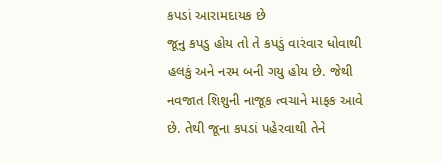કપડાં આરામદાયક છે
જૂનુ કપડુ હોય તો તે કપડું વારંવાર ધોવાથી હલકું અને નરમ બની ગયુ હોય છે. જેથી નવજાત શિશુની નાજૂક ત્વચાને માફક આવે છે. તેથી જૂના કપડાં પહેરવાથી તેને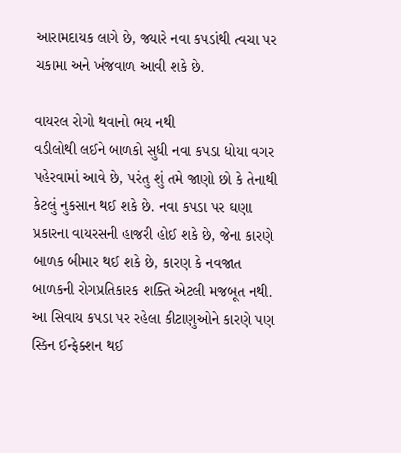આરામદાયક લાગે છે, જ્યારે નવા કપડાંથી ત્વચા પર ચકામા અને ખંજવાળ આવી શકે છે.

વાયરલ રોગો થવાનો ભય નથી
વડીલોથી લઈને બાળકો સુધી નવા કપડા ધોયા વગર પહેરવામાં આવે છે, પરંતુ શું તમે જાણો છો કે તેનાથી કેટલું નુકસાન થઈ શકે છે. નવા કપડા પર ઘણા પ્રકારના વાયરસની હાજરી હોઈ શકે છે, જેના કારણે બાળક બીમાર થઈ શકે છે, કારણ કે નવજાત બાળકની રોગપ્રતિકારક શક્તિ એટલી મજબૂત નથી. આ સિવાય કપડા પર રહેલા કીટાણુઓને કારણે પણ સ્કિન ઈન્ફેક્શન થઈ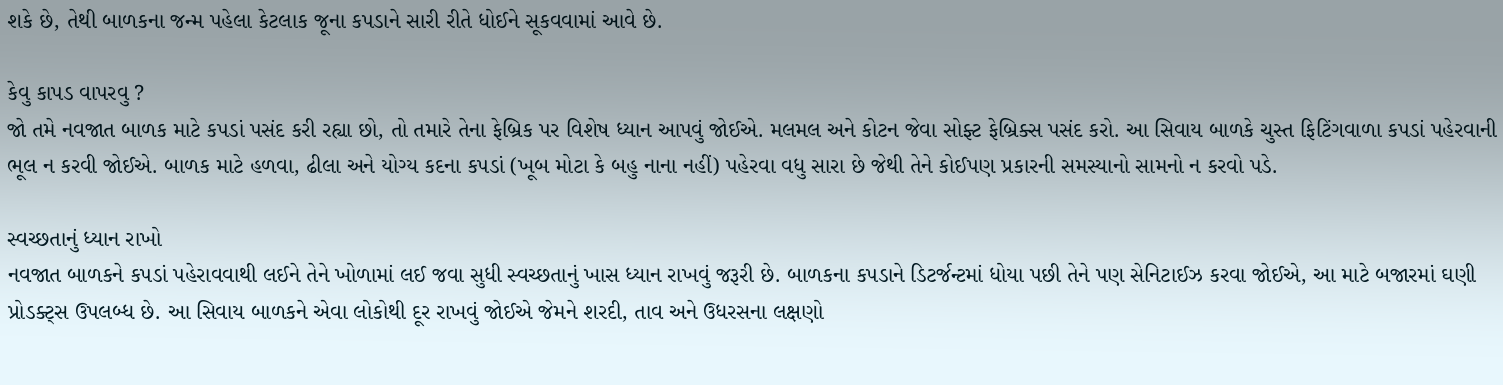શકે છે, તેથી બાળકના જન્મ પહેલા કેટલાક જૂના કપડાને સારી રીતે ધોઈને સૂકવવામાં આવે છે.

કેવુ કાપડ વાપરવુ ?
જો તમે નવજાત બાળક માટે કપડાં પસંદ કરી રહ્યા છો, તો તમારે તેના ફેબ્રિક પર વિશેષ ધ્યાન આપવું જોઈએ. મલમલ અને કોટન જેવા સોફ્ટ ફેબ્રિક્સ પસંદ કરો. આ સિવાય બાળકે ચુસ્ત ફિટિંગવાળા કપડાં પહેરવાની ભૂલ ન કરવી જોઈએ. બાળક માટે હળવા, ઢીલા અને યોગ્ય કદના કપડાં (ખૂબ મોટા કે બહુ નાના નહીં) પહેરવા વધુ સારા છે જેથી તેને કોઈપણ પ્રકારની સમસ્યાનો સામનો ન કરવો પડે.

સ્વચ્છતાનું ધ્યાન રાખો
નવજાત બાળકને કપડાં પહેરાવવાથી લઈને તેને ખોળામાં લઈ જવા સુધી સ્વચ્છતાનું ખાસ ધ્યાન રાખવું જરૂરી છે. બાળકના કપડાને ડિટર્જન્ટમાં ધોયા પછી તેને પણ સેનિટાઈઝ કરવા જોઈએ, આ માટે બજારમાં ઘણી પ્રોડક્ટ્સ ઉપલબ્ધ છે. આ સિવાય બાળકને એવા લોકોથી દૂર રાખવું જોઈએ જેમને શરદી, તાવ અને ઉધરસના લક્ષણો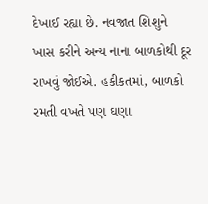દેખાઈ રહ્યા છે. નવજાત શિશુને ખાસ કરીને અન્ય નાના બાળકોથી દૂર રાખવું જોઈએ. હકીકતમાં, બાળકો રમતી વખતે પણ ઘણા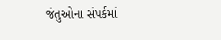જંતુઓના સંપર્કમાં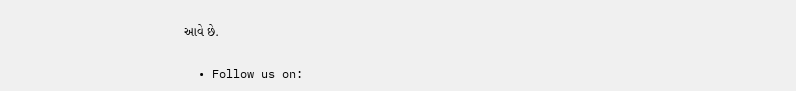આવે છે.

  • Follow us on: